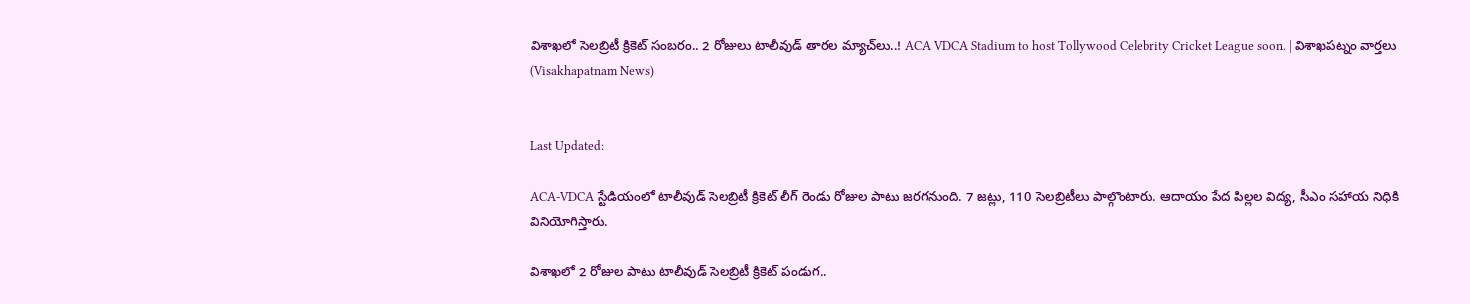విశాఖలో సెలబ్రిటీ క్రికెట్ సంబరం.. 2 రోజులు టాలీవుడ్ తారల మ్యాచ్‌లు..! ACA VDCA Stadium to host Tollywood Celebrity Cricket League soon. | విశాఖపట్నం వార్తలు (Visakhapatnam News)


Last Updated:

ACA-VDCA స్టేడియంలో టాలీవుడ్ సెలబ్రిటీ క్రికెట్ లీగ్ రెండు రోజుల పాటు జరగనుంది. 7 జట్లు, 110 సెలబ్రిటీలు పాల్గొంటారు. ఆదాయం పేద పిల్లల విద్య, సీఎం సహాయ నిధికి వినియోగిస్తారు.

విశాఖలో 2 రోజుల పాటు టాలీవుడ్ సెలబ్రిటీ క్రికెట్ పండుగ..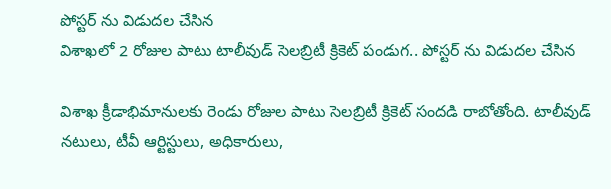పోస్టర్ ను విడుదల చేసిన
విశాఖలో 2 రోజుల పాటు టాలీవుడ్ సెలబ్రిటీ క్రికెట్ పండుగ.. పోస్టర్ ను విడుదల చేసిన

విశాఖ క్రీడాభిమానులకు రెండు రోజుల పాటు సెలబ్రిటీ క్రికెట్ సందడి రాబోతోంది. టాలీవుడ్ నటులు, టీవీ ఆర్టిస్టులు, అధికారులు,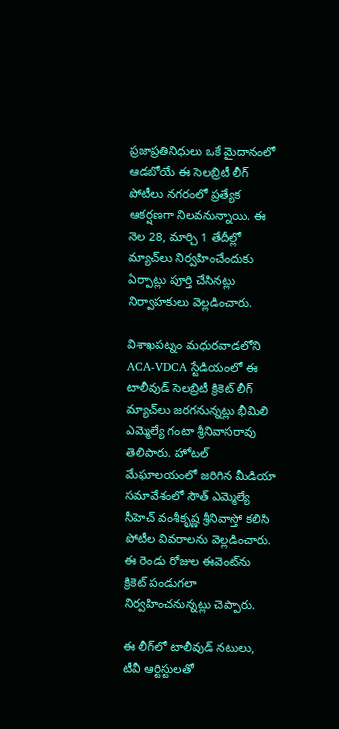ప్రజాప్రతినిధులు ఒకే మైదానంలో ఆడబోయే ఈ సెలబ్రిటీ లీగ్ పోటీలు నగరంలో ప్రత్యేక ఆకర్షణగా నిలవనున్నాయి. ఈ నెల 28, మార్చి 1 తేదీల్లో మ్యాచ్‌లు నిర్వహించేందుకు ఏర్పాట్లు పూర్తి చేసినట్లు నిర్వాహకులు వెల్లడించారు.

విశాఖపట్నం మధురవాడలోని ACA-VDCA స్టేడియంలో ఈ టాలీవుడ్ సెలబ్రిటీ క్రికెట్ లీగ్ మ్యాచ్‌లు జరగనున్నట్లు భీమిలి ఎమ్మెల్యే గంటా శ్రీనివాసరావు తెలిపారు. హోటల్ మేఘాలయంలో జరిగిన మీడియా సమావేశంలో సౌత్ ఎమ్మెల్యే సీహెచ్ వంశీకృష్ణ శ్రీనివాస్తో కలిసి పోటీల వివరాలను వెల్లడించారు. ఈ రెండు రోజుల ఈవెంట్‌ను క్రికెట్ పండుగలా నిర్వహించనున్నట్లు చెప్పారు.

ఈ లీగ్‌లో టాలీవుడ్ నటులు, టీవీ ఆర్టిస్టులతో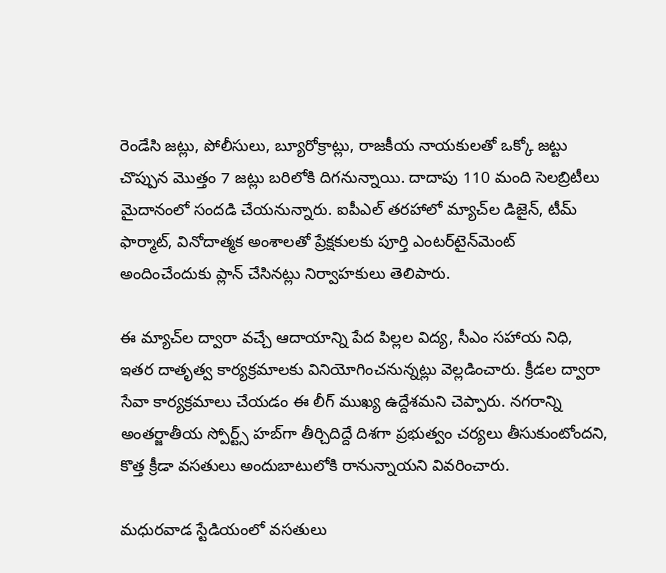రెండేసి జట్లు, పోలీసులు, బ్యూరోక్రాట్లు, రాజకీయ నాయకులతో ఒక్కో జట్టు చొప్పున మొత్తం 7 జట్లు బరిలోకి దిగనున్నాయి. దాదాపు 110 మంది సెలబ్రిటీలు మైదానంలో సందడి చేయనున్నారు. ఐపీఎల్ తరహాలో మ్యాచ్‌ల డిజైన్, టీమ్ ఫార్మాట్, వినోదాత్మక అంశాలతో ప్రేక్షకులకు పూర్తి ఎంటర్‌టైన్‌మెంట్ అందించేందుకు ప్లాన్ చేసినట్లు నిర్వాహకులు తెలిపారు.

ఈ మ్యాచ్‌ల ద్వారా వచ్చే ఆదాయాన్ని పేద పిల్లల విద్య, సీఎం సహాయ నిధి, ఇతర దాతృత్వ కార్యక్రమాలకు వినియోగించనున్నట్లు వెల్లడించారు. క్రీడల ద్వారా సేవా కార్యక్రమాలు చేయడం ఈ లీగ్ ముఖ్య ఉద్దేశమని చెప్పారు. నగరాన్ని అంతర్జాతీయ స్పోర్ట్స్ హబ్‌గా తీర్చిదిద్దే దిశగా ప్రభుత్వం చర్యలు తీసుకుంటోందని, కొత్త క్రీడా వసతులు అందుబాటులోకి రానున్నాయని వివరించారు.

మధురవాడ స్టేడియంలో వసతులు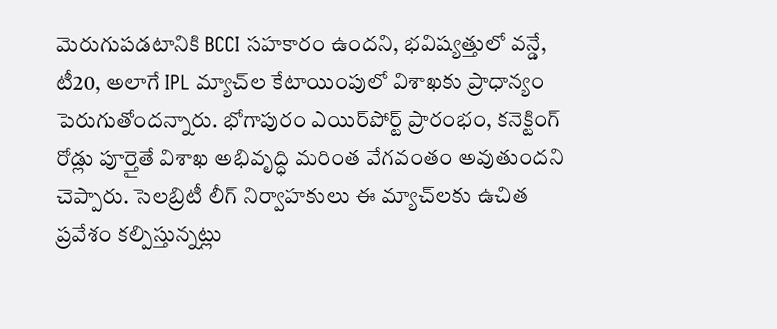మెరుగుపడటానికి BCCI సహకారం ఉందని, భవిష్యత్తులో వన్డే, టీ20, అలాగే IPL మ్యాచ్‌ల కేటాయింపులో విశాఖకు ప్రాధాన్యం పెరుగుతోందన్నారు. భోగాపురం ఎయిర్‌పోర్ట్ ప్రారంభం, కనెక్టింగ్ రోడ్లు పూర్తైతే విశాఖ అభివృద్ధి మరింత వేగవంతం అవుతుందని చెప్పారు. సెలబ్రిటీ లీగ్ నిర్వాహకులు ఈ మ్యాచ్‌లకు ఉచిత ప్రవేశం కల్పిస్తున్నట్లు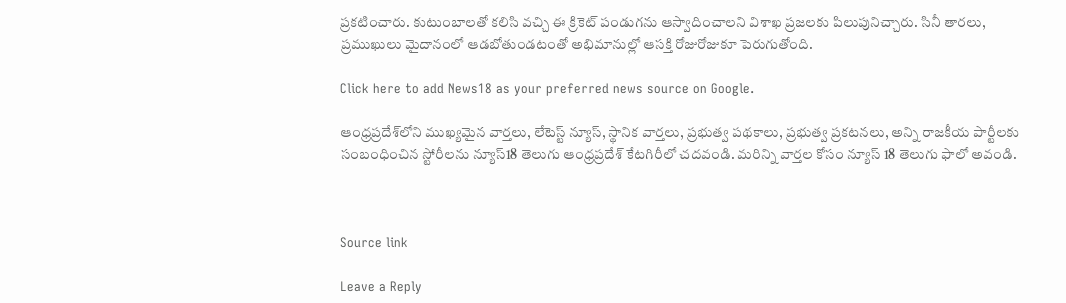ప్రకటించారు. కుటుంబాలతో కలిసి వచ్చి ఈ క్రికెట్ పండుగను ఆస్వాదించాలని విశాఖ ప్రజలకు పిలుపునిచ్చారు. సినీ తారలు, ప్రముఖులు మైదానంలో ఆడబోతుండటంతో అభిమానుల్లో ఆసక్తి రోజురోజుకూ పెరుగుతోంది.

Click here to add News18 as your preferred news source on Google.

ఆంధ్రప్రదేశ్‌లోని ముఖ్యమైన వార్తలు, లేటెస్ట్ న్యూస్, స్థానిక వార్తలు, ప్రభుత్వ పథకాలు, ప్రభుత్వ ప్రకటనలు, అన్ని రాజకీయ పార్టీలకు సంబంధించిన స్టోరీలను న్యూస్18 తెలుగు ఆంధ్రప్రదేశ్ కేటగిరీలో చదవండి. మరిన్ని వార్తల కోసం న్యూస్ 18 తెలుగు ఫాలో అవండి.



Source link

Leave a Reply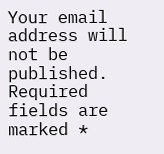Your email address will not be published. Required fields are marked *